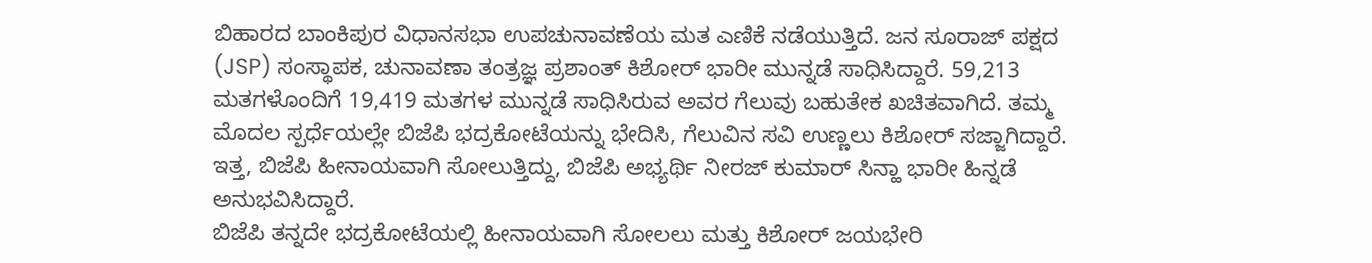ಬಿಹಾರದ ಬಾಂಕಿಪುರ ವಿಧಾನಸಭಾ ಉಪಚುನಾವಣೆಯ ಮತ ಎಣಿಕೆ ನಡೆಯುತ್ತಿದೆ. ಜನ ಸೂರಾಜ್ ಪಕ್ಷದ (JSP) ಸಂಸ್ಥಾಪಕ, ಚುನಾವಣಾ ತಂತ್ರಜ್ಞ ಪ್ರಶಾಂತ್ ಕಿಶೋರ್ ಭಾರೀ ಮುನ್ನಡೆ ಸಾಧಿಸಿದ್ದಾರೆ. 59,213 ಮತಗಳೊಂದಿಗೆ 19,419 ಮತಗಳ ಮುನ್ನಡೆ ಸಾಧಿಸಿರುವ ಅವರ ಗೆಲುವು ಬಹುತೇಕ ಖಚಿತವಾಗಿದೆ. ತಮ್ಮ ಮೊದಲ ಸ್ಪರ್ಧೆಯಲ್ಲೇ ಬಿಜೆಪಿ ಭದ್ರಕೋಟೆಯನ್ನು ಭೇದಿಸಿ, ಗೆಲುವಿನ ಸವಿ ಉಣ್ಣಲು ಕಿಶೋರ್ ಸಜ್ಜಾಗಿದ್ದಾರೆ. ಇತ್ತ, ಬಿಜೆಪಿ ಹೀನಾಯವಾಗಿ ಸೋಲುತ್ತಿದ್ದು, ಬಿಜೆಪಿ ಅಭ್ಯರ್ಥಿ ನೀರಜ್ ಕುಮಾರ್ ಸಿನ್ಹಾ ಭಾರೀ ಹಿನ್ನಡೆ ಅನುಭವಿಸಿದ್ದಾರೆ.
ಬಿಜೆಪಿ ತನ್ನದೇ ಭದ್ರಕೋಟೆಯಲ್ಲಿ ಹೀನಾಯವಾಗಿ ಸೋಲಲು ಮತ್ತು ಕಿಶೋರ್ ಜಯಭೇರಿ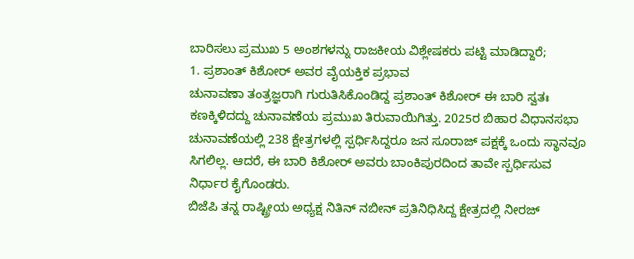ಬಾರಿಸಲು ಪ್ರಮುಖ 5 ಅಂಶಗಳನ್ನು ರಾಜಕೀಯ ವಿಶ್ಲೇಷಕರು ಪಟ್ಟಿ ಮಾಡಿದ್ದಾರೆ;
1. ಪ್ರಶಾಂತ್ ಕಿಶೋರ್ ಅವರ ವೈಯಕ್ತಿಕ ಪ್ರಭಾವ
ಚುನಾವಣಾ ತಂತ್ರಜ್ಞರಾಗಿ ಗುರುತಿಸಿಕೊಂಡಿದ್ದ ಪ್ರಶಾಂತ್ ಕಿಶೋರ್ ಈ ಬಾರಿ ಸ್ವತಃ ಕಣಕ್ಕಿಳಿದದ್ದು ಚುನಾವಣೆಯ ಪ್ರಮುಖ ತಿರುವಾಯಿಗಿತ್ತು. 2025ರ ಬಿಹಾರ ವಿಧಾನಸಭಾ ಚುನಾವಣೆಯಲ್ಲಿ 238 ಕ್ಷೇತ್ರಗಳಲ್ಲಿ ಸ್ಪರ್ಧಿಸಿದ್ದರೂ ಜನ ಸೂರಾಜ್ ಪಕ್ಷಕ್ಕೆ ಒಂದು ಸ್ಥಾನವೂ ಸಿಗಲಿಲ್ಲ. ಆದರೆ, ಈ ಬಾರಿ ಕಿಶೋರ್ ಅವರು ಬಾಂಕಿಪುರದಿಂದ ತಾವೇ ಸ್ಪರ್ಧಿಸುವ ನಿರ್ಧಾರ ಕೈಗೊಂಡರು.
ಬಿಜೆಪಿ ತನ್ನ ರಾಷ್ಟ್ರೀಯ ಅಧ್ಯಕ್ಷ ನಿತಿನ್ ನಬೀನ್ ಪ್ರತಿನಿಧಿಸಿದ್ದ ಕ್ಷೇತ್ರದಲ್ಲಿ ನೀರಜ್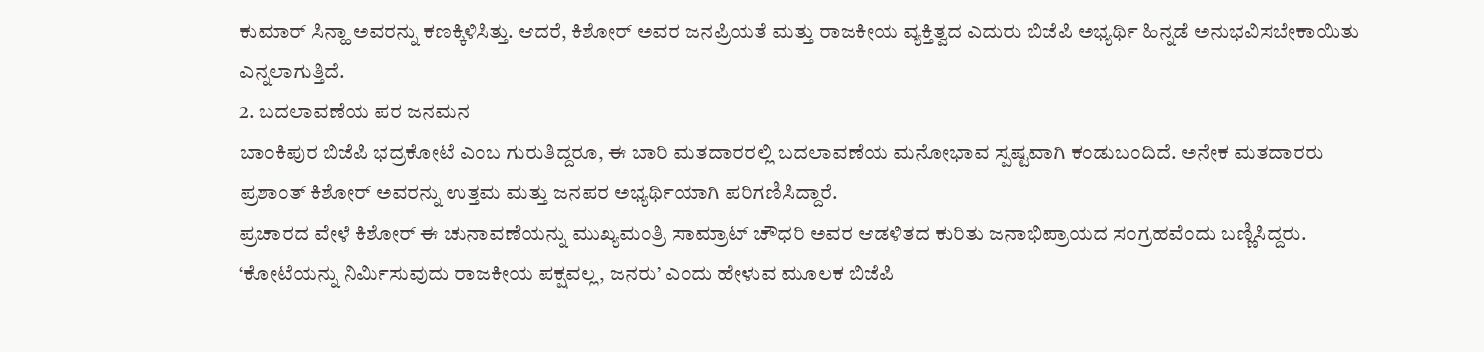ಕುಮಾರ್ ಸಿನ್ಹಾ ಅವರನ್ನು ಕಣಕ್ಕಿಳಿಸಿತ್ತು. ಆದರೆ, ಕಿಶೋರ್ ಅವರ ಜನಪ್ರಿಯತೆ ಮತ್ತು ರಾಜಕೀಯ ವ್ಯಕ್ತಿತ್ವದ ಎದುರು ಬಿಜೆಪಿ ಅಭ್ಯರ್ಥಿ ಹಿನ್ನಡೆ ಅನುಭವಿಸಬೇಕಾಯಿತು ಎನ್ನಲಾಗುತ್ತಿದೆ.
2. ಬದಲಾವಣೆಯ ಪರ ಜನಮನ
ಬಾಂಕಿಪುರ ಬಿಜೆಪಿ ಭದ್ರಕೋಟೆ ಎಂಬ ಗುರುತಿದ್ದರೂ, ಈ ಬಾರಿ ಮತದಾರರಲ್ಲಿ ಬದಲಾವಣೆಯ ಮನೋಭಾವ ಸ್ಪಷ್ಟವಾಗಿ ಕಂಡುಬಂದಿದೆ. ಅನೇಕ ಮತದಾರರು ಪ್ರಶಾಂತ್ ಕಿಶೋರ್ ಅವರನ್ನು ಉತ್ತಮ ಮತ್ತು ಜನಪರ ಅಭ್ಯರ್ಥಿಯಾಗಿ ಪರಿಗಣಿಸಿದ್ದಾರೆ.
ಪ್ರಚಾರದ ವೇಳೆ ಕಿಶೋರ್ ಈ ಚುನಾವಣೆಯನ್ನು ಮುಖ್ಯಮಂತ್ರಿ ಸಾಮ್ರಾಟ್ ಚೌಧರಿ ಅವರ ಆಡಳಿತದ ಕುರಿತು ಜನಾಭಿಪ್ರಾಯದ ಸಂಗ್ರಹವೆಂದು ಬಣ್ಣಿಸಿದ್ದರು. ‘ಕೋಟೆಯನ್ನು ನಿರ್ಮಿಸುವುದು ರಾಜಕೀಯ ಪಕ್ಷವಲ್ಲ, ಜನರು’ ಎಂದು ಹೇಳುವ ಮೂಲಕ ಬಿಜೆಪಿ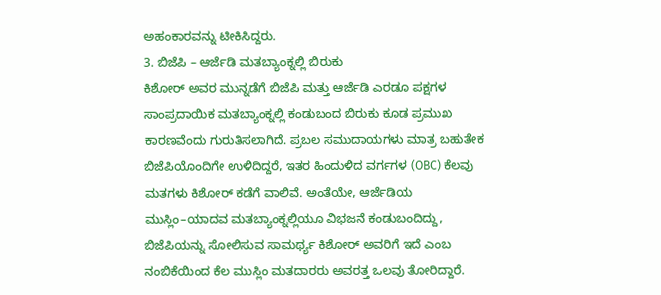ಅಹಂಕಾರವನ್ನು ಟೀಕಿಸಿದ್ದರು.
3. ಬಿಜೆಪಿ – ಆರ್ಜೆಡಿ ಮತಬ್ಯಾಂಕ್ನಲ್ಲಿ ಬಿರುಕು
ಕಿಶೋರ್ ಅವರ ಮುನ್ನಡೆಗೆ ಬಿಜೆಪಿ ಮತ್ತು ಆರ್ಜೆಡಿ ಎರಡೂ ಪಕ್ಷಗಳ ಸಾಂಪ್ರದಾಯಿಕ ಮತಬ್ಯಾಂಕ್ನಲ್ಲಿ ಕಂಡುಬಂದ ಬಿರುಕು ಕೂಡ ಪ್ರಮುಖ ಕಾರಣವೆಂದು ಗುರುತಿಸಲಾಗಿದೆ. ಪ್ರಬಲ ಸಮುದಾಯಗಳು ಮಾತ್ರ ಬಹುತೇಕ ಬಿಜೆಪಿಯೊಂದಿಗೇ ಉಳಿದಿದ್ದರೆ, ಇತರ ಹಿಂದುಳಿದ ವರ್ಗಗಳ (OBC) ಕೆಲವು ಮತಗಳು ಕಿಶೋರ್ ಕಡೆಗೆ ವಾಲಿವೆ. ಅಂತೆಯೇ, ಆರ್ಜೆಡಿಯ ಮುಸ್ಲಿಂ–ಯಾದವ ಮತಬ್ಯಾಂಕ್ನಲ್ಲಿಯೂ ವಿಭಜನೆ ಕಂಡುಬಂದಿದ್ದು, ಬಿಜೆಪಿಯನ್ನು ಸೋಲಿಸುವ ಸಾಮರ್ಥ್ಯ ಕಿಶೋರ್ ಅವರಿಗೆ ಇದೆ ಎಂಬ ನಂಬಿಕೆಯಿಂದ ಕೆಲ ಮುಸ್ಲಿಂ ಮತದಾರರು ಅವರತ್ತ ಒಲವು ತೋರಿದ್ದಾರೆ.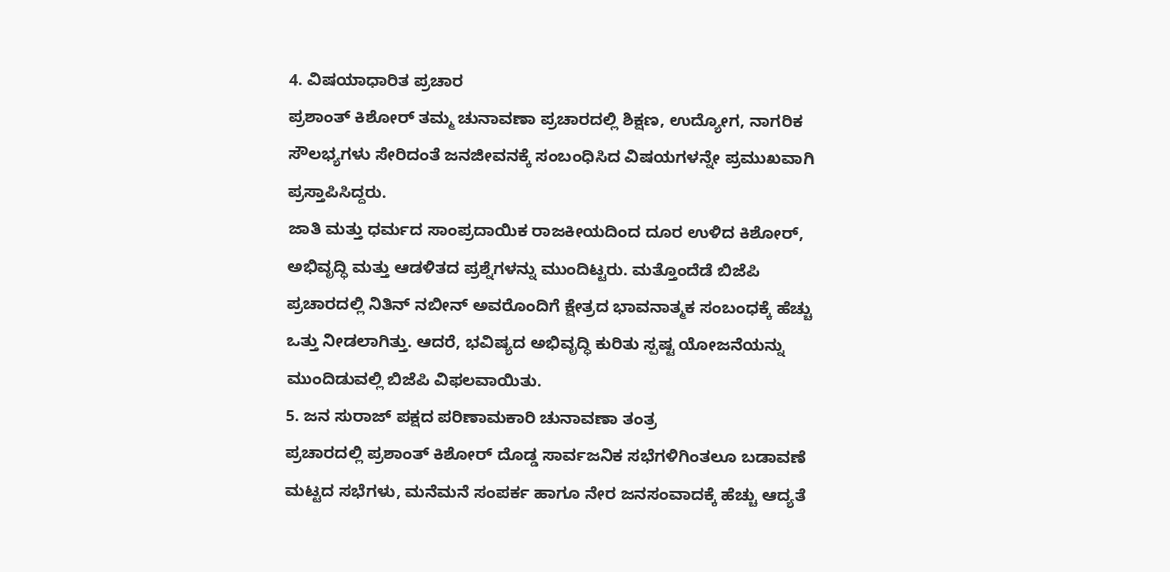4. ವಿಷಯಾಧಾರಿತ ಪ್ರಚಾರ
ಪ್ರಶಾಂತ್ ಕಿಶೋರ್ ತಮ್ಮ ಚುನಾವಣಾ ಪ್ರಚಾರದಲ್ಲಿ ಶಿಕ್ಷಣ, ಉದ್ಯೋಗ, ನಾಗರಿಕ ಸೌಲಭ್ಯಗಳು ಸೇರಿದಂತೆ ಜನಜೀವನಕ್ಕೆ ಸಂಬಂಧಿಸಿದ ವಿಷಯಗಳನ್ನೇ ಪ್ರಮುಖವಾಗಿ ಪ್ರಸ್ತಾಪಿಸಿದ್ದರು.
ಜಾತಿ ಮತ್ತು ಧರ್ಮದ ಸಾಂಪ್ರದಾಯಿಕ ರಾಜಕೀಯದಿಂದ ದೂರ ಉಳಿದ ಕಿಶೋರ್, ಅಭಿವೃದ್ಧಿ ಮತ್ತು ಆಡಳಿತದ ಪ್ರಶ್ನೆಗಳನ್ನು ಮುಂದಿಟ್ಟರು. ಮತ್ತೊಂದೆಡೆ ಬಿಜೆಪಿ ಪ್ರಚಾರದಲ್ಲಿ ನಿತಿನ್ ನಬೀನ್ ಅವರೊಂದಿಗೆ ಕ್ಷೇತ್ರದ ಭಾವನಾತ್ಮಕ ಸಂಬಂಧಕ್ಕೆ ಹೆಚ್ಚು ಒತ್ತು ನೀಡಲಾಗಿತ್ತು. ಆದರೆ, ಭವಿಷ್ಯದ ಅಭಿವೃದ್ಧಿ ಕುರಿತು ಸ್ಪಷ್ಟ ಯೋಜನೆಯನ್ನು ಮುಂದಿಡುವಲ್ಲಿ ಬಿಜೆಪಿ ವಿಫಲವಾಯಿತು.
5. ಜನ ಸುರಾಜ್ ಪಕ್ಷದ ಪರಿಣಾಮಕಾರಿ ಚುನಾವಣಾ ತಂತ್ರ
ಪ್ರಚಾರದಲ್ಲಿ ಪ್ರಶಾಂತ್ ಕಿಶೋರ್ ದೊಡ್ಡ ಸಾರ್ವಜನಿಕ ಸಭೆಗಳಿಗಿಂತಲೂ ಬಡಾವಣೆ ಮಟ್ಟದ ಸಭೆಗಳು, ಮನೆಮನೆ ಸಂಪರ್ಕ ಹಾಗೂ ನೇರ ಜನಸಂವಾದಕ್ಕೆ ಹೆಚ್ಚು ಆದ್ಯತೆ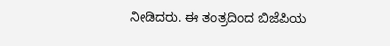ನೀಡಿದರು. ಈ ತಂತ್ರದಿಂದ ಬಿಜೆಪಿಯ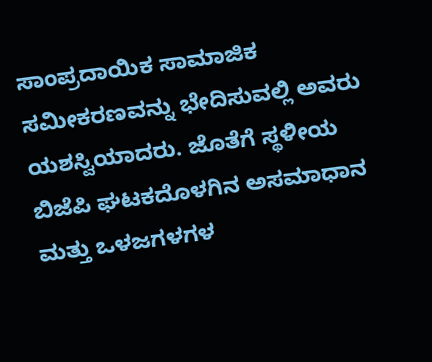ಸಾಂಪ್ರದಾಯಿಕ ಸಾಮಾಜಿಕ ಸಮೀಕರಣವನ್ನು ಭೇದಿಸುವಲ್ಲಿ ಅವರು ಯಶಸ್ವಿಯಾದರು. ಜೊತೆಗೆ ಸ್ಥಳೀಯ ಬಿಜೆಪಿ ಘಟಕದೊಳಗಿನ ಅಸಮಾಧಾನ ಮತ್ತು ಒಳಜಗಳಗಳ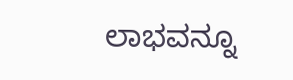ಲಾಭವನ್ನೂ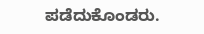ಪಡೆದುಕೊಂಡರು.